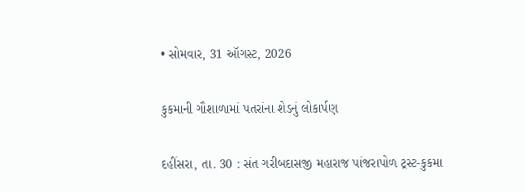• સોમવાર, 31 ઑગસ્ટ, 2026

કુકમાની ગૌશાળામાં પતરાંના શેડનું લોકાર્પણ

દહીંસરા, તા. 30 : સંત ગરીબદાસજી મહારાજ પાંજરાપોળ ટ્રસ્ટ-કુકમા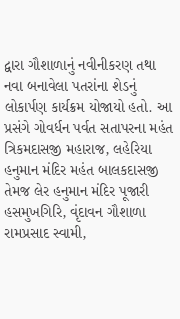દ્વારા ગૌશાળાનું નવીનીકરણ તથા નવા બનાવેલા પતરાંના શેડનું લોકાર્પણ કાર્યક્રમ યોજાયો હતો. આ પ્રસંગે ગોવર્ધન પર્વત સતાપરના મહંત ત્રિકમદાસજી મહારાજ, લહેરિયા હનુમાન મંદિર મહંત બાલકદાસજી તેમજ લેર હનુમાન મંદિર પૂજારી હસમુખગિરિ, વૃંદાવન ગૌશાળા રામપ્રસાદ સ્વામી,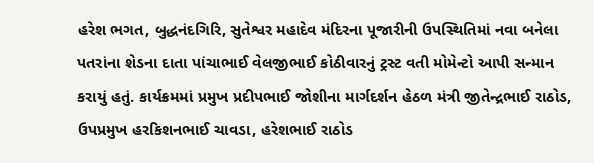હરેશ ભગત, બુદ્ધનંદગિરિ, સુતેશ્વર મહાદેવ મંદિરના પૂજારીની ઉપસ્થિતિમાં નવા બનેલા પતરાંના શેડના દાતા પાંચાભાઈ વેલજીભાઈ કોઠીવારનું ટ્રસ્ટ વતી મોમેન્ટો આપી સન્માન કરાયું હતું. કાર્યક્રમમાં પ્રમુખ પ્રદીપભાઈ જોશીના માર્ગદર્શન હેઠળ મંત્રી જીતેન્દ્રભાઈ રાઠોડ, ઉપપ્રમુખ હરકિશનભાઈ ચાવડા, હરેશભાઈ રાઠોડ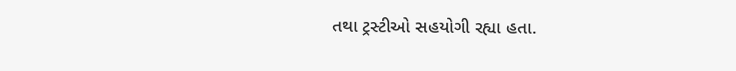તથા ટ્રસ્ટીઓ સહયોગી રહ્યા હતા.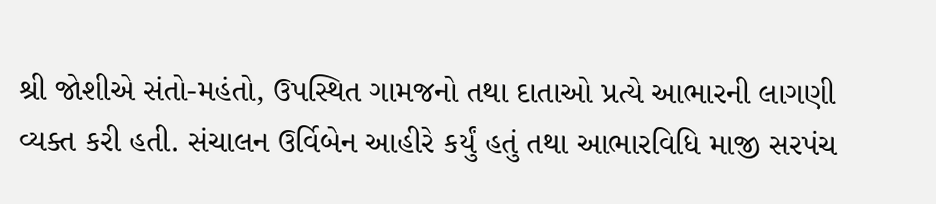શ્રી જોશીએ સંતો-મહંતો, ઉપસ્થિત ગામજનો તથા દાતાઓ પ્રત્યે આભારની લાગણી વ્યક્ત કરી હતી. સંચાલન ઉર્વિબેન આહીરે કર્યું હતું તથા આભારવિધિ માજી સરપંચ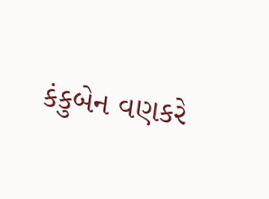કંકુબેન વણકરે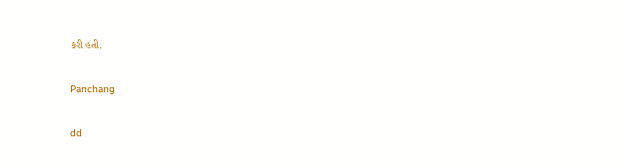કરી હતી.

Panchang

dd